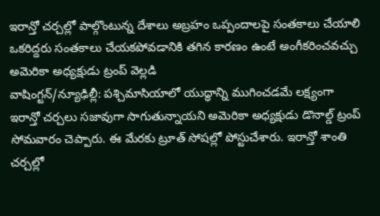ఇరాన్తో చర్చల్లో పాల్గొంటున్న దేశాలు అబ్రహం ఒప్పందాలపై సంతకాలు చేయాలి
ఒకరిద్దరు సంతకాలు చేయకపోవడానికి తగిన కారణం ఉంటే అంగీకరించవచ్చు
అమెరికా అధ్యక్షుడు ట్రంప్ వెల్లడి
వాషింగ్టన్/న్యూఢిల్లీ: పశ్చిమాసియాలో యుద్ధాన్ని ముగించడమే లక్ష్యంగా ఇరాన్తో చర్చలు సజావుగా సాగుతున్నాయని అమెరికా అధ్యక్షుడు డొనాల్డ్ ట్రంప్ సోమవారం చెప్పారు. ఈ మేరకు ట్రూత్ సోషల్లో పోస్టుచేశారు. ఇరాన్తో శాంతి చర్చల్లో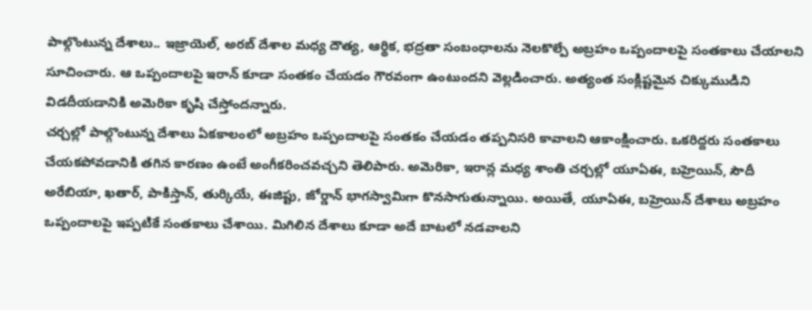పాల్గొంటున్న దేశాలు.. ఇజ్రాయెల్, అరబ్ దేశాల మధ్య దౌత్య, ఆర్థిక, భద్రతా సంబంధాలను నెలకొల్పే అబ్రహం ఒప్పందాలపై సంతకాలు చేయాలని సూచించారు. ఆ ఒప్పందాలపై ఇరాన్ కూడా సంతకం చేయడం గౌరవంగా ఉంటుందని వెల్లడించారు. అత్యంత సంక్లిష్టమైన చిక్కుముడిని విడదీయడానికి అమెరికా కృషి చేస్తోందన్నారు.
చర్చల్లో పాల్గొంటున్న దేశాలు ఏకకాలంలో అబ్రహం ఒప్పందాలపై సంతకం చేయడం తప్పనిసరి కావాలని ఆకాంక్షించారు. ఒకరిద్దరు సంతకాలు చేయకపోవడానికి తగిన కారణం ఉంటే అంగీకరించవచ్చని తెలిపారు. అమెరికా, ఇరాన్ల మధ్య శాంతి చర్చల్లో యూఏఈ, బహ్రెయిన్, సౌదీ అరేబియా, ఖతార్, పాకిస్తాన్, తుర్కియే, ఈజిప్టు, జోర్డాన్ భాగస్వామిగా కొనసాగుతున్నాయి. అయితే, యూఏఈ, బహ్రెయిన్ దేశాలు అబ్రహం ఒప్పందాలపై ఇప్పటికే సంతకాలు చేశాయి. మిగిలిన దేశాలు కూడా అదే బాటలో నడవాలని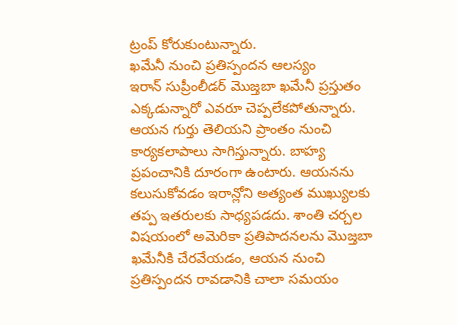ట్రంప్ కోరుకుంటున్నారు.
ఖమేనీ నుంచి ప్రతిస్పందన ఆలస్యం
ఇరాన్ సుప్రీంలీడర్ మొజ్తబా ఖమేనీ ప్రస్తుతం ఎక్కడున్నారో ఎవరూ చెప్పలేకపోతున్నారు. ఆయన గుర్తు తెలియని ప్రాంతం నుంచి కార్యకలాపాలు సాగిస్తున్నారు. బాహ్య ప్రపంచానికి దూరంగా ఉంటారు. ఆయనను కలుసుకోవడం ఇరాన్లోని అత్యంత ముఖ్యులకు తప్ప ఇతరులకు సాధ్యపడదు. శాంతి చర్చల విషయంలో అమెరికా ప్రతిపాదనలను మొజ్తబా ఖమేనీకి చేరవేయడం, ఆయన నుంచి ప్రతిస్పందన రావడానికి చాలా సమయం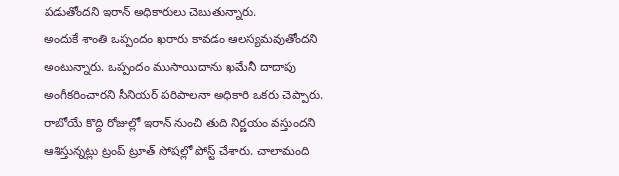పడుతోందని ఇరాన్ అధికారులు చెబుతున్నారు.
అందుకే శాంతి ఒప్పందం ఖరారు కావడం ఆలస్యమవుతోందని అంటున్నారు. ఒప్పందం ముసాయిదాను ఖమేనీ దాదాపు అంగీకరించారని సీనియర్ పరిపాలనా అధికారి ఒకరు చెప్పారు. రాబోయే కొద్ది రోజుల్లో ఇరాన్ నుంచి తుది నిర్ణయం వస్తుందని ఆశిస్తున్నట్లు ట్రంప్ ట్రూత్ సోషల్లో పోస్ట్ చేశారు. చాలామంది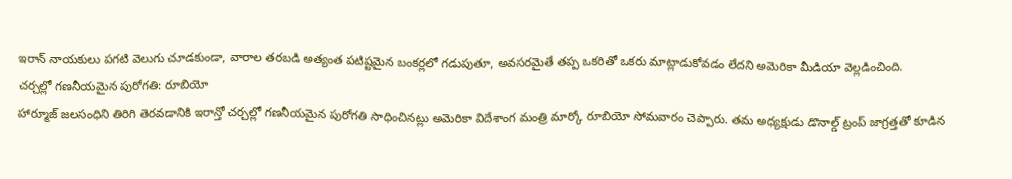ఇరాన్ నాయకులు పగటి వెలుగు చూడకుండా, వారాల తరబడి అత్యంత పటిష్టమైన బంకర్లలో గడుపుతూ, అవసరమైతే తప్ప ఒకరితో ఒకరు మాట్లాడుకోవడం లేదని అమెరికా మీడియా వెల్లడించింది.
చర్చల్లో గణనీయమైన పురోగతి: రూబియో
హార్మూజ్ జలసంధిని తిరిగి తెరవడానికి ఇరాన్తో చర్చల్లో గణనీయమైన పురోగతి సాధించినట్లు అమెరికా విదేశాంగ మంత్రి మార్కో రూబియో సోమవారం చెప్పారు. తమ అధ్యక్షుడు డొనాల్డ్ ట్రంప్ జాగ్రత్తతో కూడిన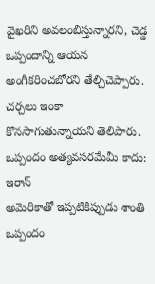వైఖరిని అవలంబిస్తున్నారని, చెడ్డ ఒప్పందాన్ని ఆయన అంగీకరించబోరని తేల్చిచెప్పారు. చర్చలు ఇంకా కొనసాగుతున్నాయని తెలిపారు.
ఒప్పందం అత్యవసరమేమీ కాదు: ఇరాన్
అమెరికాతో ఇప్పటికిప్పుడు శాంతి ఒప్పందం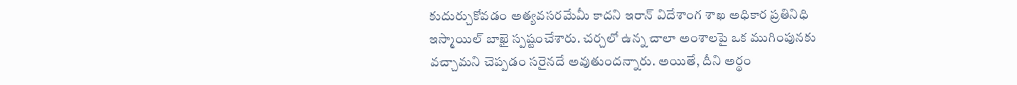కుదుర్చుకోవడం అత్యవసరమేమీ కాదని ఇరాన్ విదేశాంగ శాఖ అధికార ప్రతినిధి ఇస్మాయిల్ బాఖై స్పష్టంచేశారు. చర్చలో ఉన్న చాలా అంశాలపై ఒక ముగింపునకు వచ్చామని చెప్పడం సరైనదే అవుతుందన్నారు. అయితే, దీని అర్థం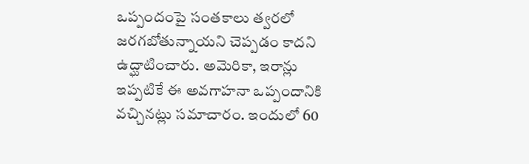ఒప్పందంపై సంతకాలు త్వరలో జరగబోతున్నాయని చెప్పడం కాదని ఉద్ఘాటించారు. అమెరికా, ఇరాన్లు ఇప్పటికే ఈ అవగాహనా ఒప్పందానికి వచ్చినట్లు సమాచారం. ఇందులో 60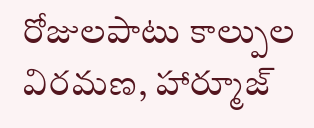రోజులపాటు కాల్పుల విరమణ, హార్మూజ్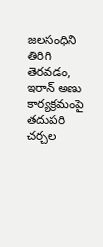జలసంధిని తిరిగి తెరవడం, ఇరాన్ అణు కార్యక్రమంపై తదుపరి చర్చల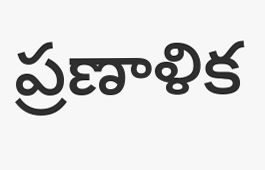ప్రణాళిక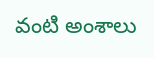వంటి అంశాలు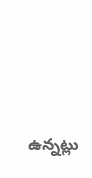ఉన్నట్లు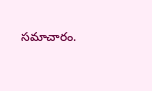సమాచారం.